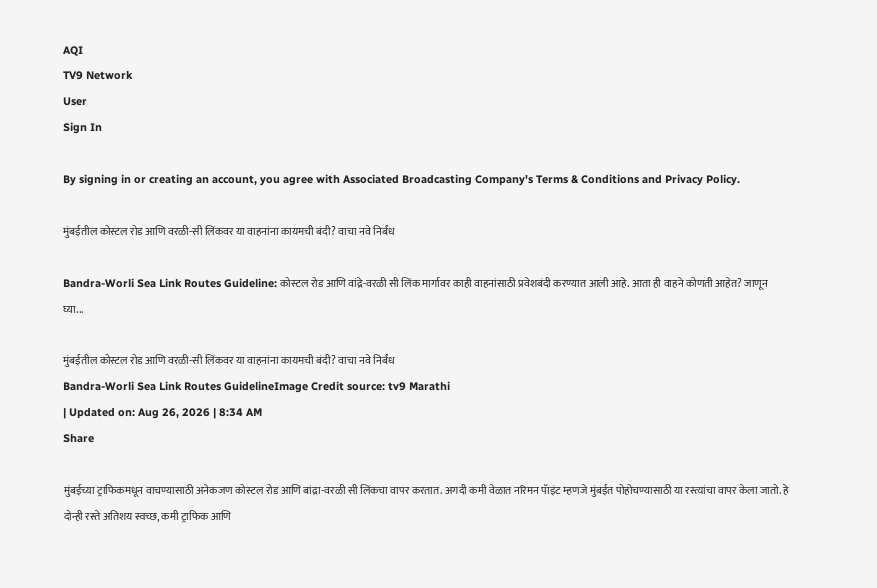AQI
TV9 Network
User
Sign In

By signing in or creating an account, you agree with Associated Broadcasting Company's Terms & Conditions and Privacy Policy.

मुंबईतील कोस्टल रोड आणि वरळी-सी लिंकवर या वाहनांना कायमची बंदी? वाचा नवे निर्बंध

Bandra-Worli Sea Link Routes Guideline: कोस्टल रोड आणि वांद्रे-वरळी सी लिंक मार्गावर काही वाहनांसाठी प्रवेशबंदी करण्यात आली आहे. आता ही वाहने कोणती आहेत? जाणून घ्या...

मुंबईतील कोस्टल रोड आणि वरळी-सी लिंकवर या वाहनांना कायमची बंदी? वाचा नवे निर्बंध
Bandra-Worli Sea Link Routes GuidelineImage Credit source: tv9 Marathi
| Updated on: Aug 26, 2026 | 8:34 AM
Share

मुंबईच्या ट्राफिकमधून वाचण्यासाठी अनेकजण कोस्टल रोड आणि बांद्रा-वरळी सी लिंकचा वापर करतात. अगदी कमी वेळात नरिमन पॅाइंट म्हणजे मुंबईत पोहोचण्यासाठी या रस्त्यांचा वापर केला जातो. हे दोन्ही रस्ते अतिशय स्वच्छ, कमी ट्राफिक आणि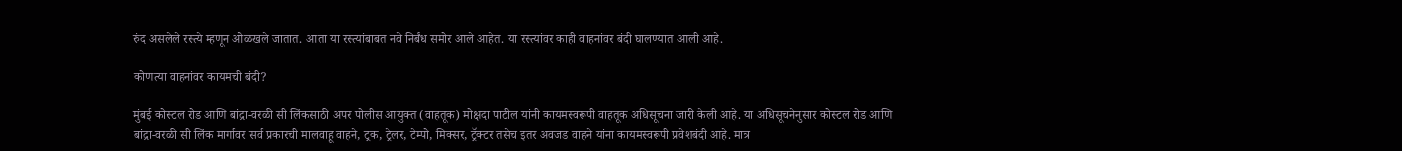रुंद असलेले रस्त्ये म्हणून ओळखले जातात. आता या रस्त्यांबाबत नवे निर्बंध समोर आले आहेत. या रस्त्यांवर काही वाहनांवर बंदी घालण्यात आली आहे.

कोणत्या वाहनांवर कायमची बंदी?

मुंबई कोस्टल रोड आणि बांद्रा-वरळी सी लिंकसाठी अपर पोलीस आयुक्त (वाहतूक) मोक्षदा पाटील यांनी कायमस्वरूपी वाहतूक अधिसूचना जारी केली आहे. या अधिसूचनेनुसार कोस्टल रोड आणि बांद्रा-वरळी सी लिंक मार्गावर सर्व प्रकारची मालवाहू वाहने, ट्रक, ट्रेलर, टेम्पो, मिक्सर, ट्रॅक्टर तसेच इतर अवजड वाहने यांना कायमस्वरूपी प्रवेशबंदी आहे. मात्र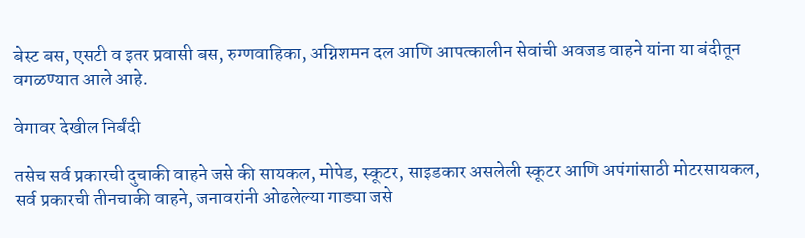बेस्ट बस, एसटी व इतर प्रवासी बस, रुग्णवाहिका, अग्निशमन दल आणि आपत्कालीन सेवांची अवजड वाहने यांना या बंदीतून वगळण्यात आले आहे.

वेगावर देखील निर्बंदी

तसेच सर्व प्रकारची दुचाकी वाहने जसे की सायकल, मोपेड, स्कूटर, साइडकार असलेली स्कूटर आणि अपंगांसाठी मोटरसायकल, सर्व प्रकारची तीनचाकी वाहने, जनावरांनी ओढलेल्या गाड्या जसे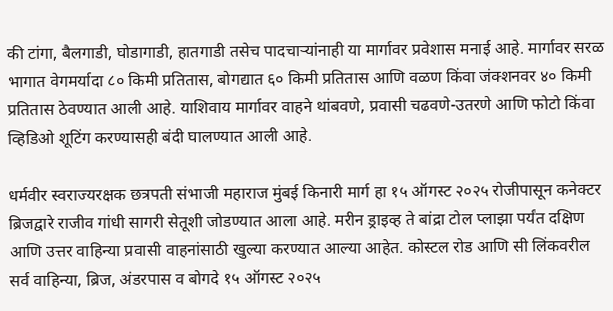की टांगा, बैलगाडी, घोडागाडी, हातगाडी तसेच पादचाऱ्यांनाही या मार्गावर प्रवेशास मनाई आहे. मार्गावर सरळ भागात वेगमर्यादा ८० किमी प्रतितास, बोगद्यात ६० किमी प्रतितास आणि वळण किंवा जंक्शनवर ४० किमी प्रतितास ठेवण्यात आली आहे. याशिवाय मार्गावर वाहने थांबवणे, प्रवासी चढवणे-उतरणे आणि फोटो किंवा व्हिडिओ शूटिंग करण्यासही बंदी घालण्यात आली आहे.

धर्मवीर स्वराज्यरक्षक छत्रपती संभाजी महाराज मुंबई किनारी मार्ग हा १५ ऑगस्ट २०२५ रोजीपासून कनेक्टर ब्रिजद्वारे राजीव गांधी सागरी सेतूशी जोडण्यात आला आहे. मरीन ड्राइव्ह ते बांद्रा टोल प्लाझा पर्यंत दक्षिण आणि उत्तर वाहिन्या प्रवासी वाहनांसाठी खुल्या करण्यात आल्या आहेत. कोस्टल रोड आणि सी लिंकवरील सर्व वाहिन्या, ब्रिज, अंडरपास व बोगदे १५ ऑगस्ट २०२५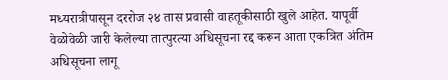मध्यरात्रीपासून दररोज २४ तास प्रवासी वाहतूकीसाठी खुले आहेत. यापूर्वी वेळोवेळी जारी केलेल्या तात्पुरत्या अधिसूचना रद्द करून आता एकत्रित अंतिम अधिसूचना लागू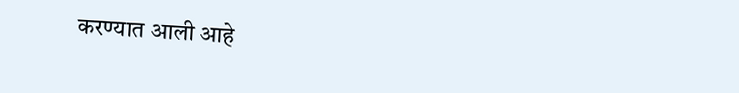करण्यात आली आहे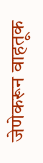जेणेकरून वाहतूक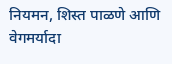नियमन, शिस्त पाळणे आणि वेगमर्यादा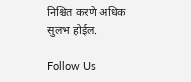निश्चित करणे अधिक सुलभ होईल.

Follow Us